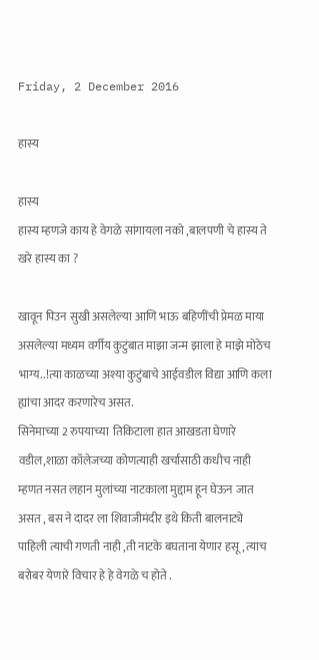Friday, 2 December 2016

हास्य

हास्य
हास्य म्हणजे काय हे वेगळे सांगायला नको ,बालपणी चे हास्य ते खरे हास्य का ?

खावून पिउन सुखी असलेल्या आणि भाऊ बहिणींची प्रेमळ माया असलेल्या मध्यम वर्गीय कुटुंबात माझा जन्म झाला हे माझे मोठेच भाग्य..!त्या काळच्या अश्या कुटुंबाचे आईवडील विद्या आणि कला ह्यांचा आदर करणारेच असत.
सिनेमाच्या 2 रुपयाच्या  तिकिटाला हात आखडता घेणारे वडील,शाळा कॉलेजच्या कोणत्याही खर्चासाठी कधीच नाही म्हणत नसत लहान मुलांच्या नाटकाला मुद्दाम हून घेऊन जात असत , बस ने दादर ला शिवाजीमंदीर इथे किती बालनाट्ये पाहिली त्याची गणती नाही ,ती नाटके बघताना येणार हसू , त्याच बरोबर येणारे विचार हे हे वेगळे च होते .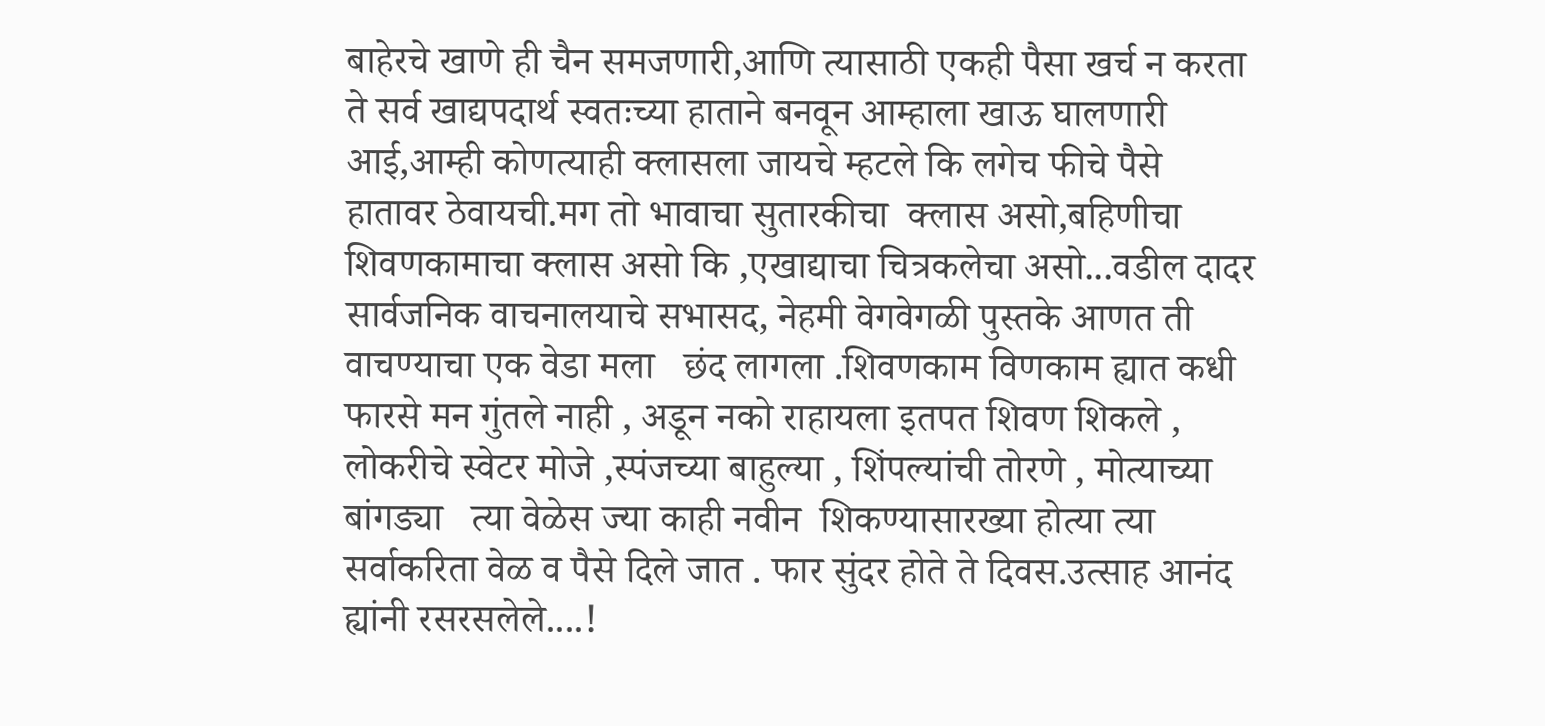बाहेरचे खाणे ही चैन समजणारी,आणि त्यासाठी एकही पैसा खर्च न करता ते सर्व खाद्यपदार्थ स्वतःच्या हाताने बनवून आम्हाला खाऊ घालणारी आई,आम्ही कोणत्याही क्लासला जायचे म्हटले कि लगेच फीचे पैसे हातावर ठेवायची.मग तो भावाचा सुतारकीचा  क्लास असो,बहिणीचा शिवणकामाचा क्लास असो कि ,एखाद्याचा चित्रकलेचा असो...वडील दादर सार्वजनिक वाचनालयाचे सभासद, नेहमी वेगवेगळी पुस्तके आणत ती वाचण्याचा एक वेडा मला   छंद लागला .शिवणकाम विणकाम ह्यात कधी फारसे मन गुंतले नाही , अडून नको राहायला इतपत शिवण शिकले , लोकरीचे स्वेटर मोजे ,स्पंजच्या बाहुल्या , शिंपल्यांची तोरणे , मोत्याच्या बांगड्या   त्या वेळेस ज्या काही नवीन  शिकण्यासारख्या होत्या त्या सर्वाकरिता वेळ व पैसे दिले जात . फार सुंदर होते ते दिवस.उत्साह आनंद ह्यांनी रसरसलेले....!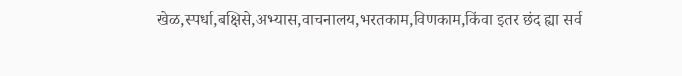खेळ,स्पर्धा,बक्षिसे,अभ्यास,वाचनालय,भरतकाम,विणकाम,किंवा इतर छंद ह्या सर्व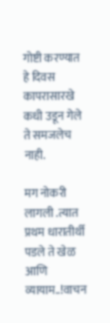गोष्टी करण्यात हे दिवस कापरासारखे कधी उडून गेले ते समजलेच नाही.

मग नोकरी लागली .त्यात प्रथम धारातीर्थी पडले ते खेळ आणि व्यायाम..!वाचन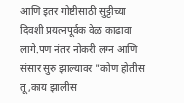आणि इतर गोष्टीसाठी सुट्टीच्या दिवशी प्रयत्नपूर्वक वेळ काढावा लागे.पण नंतर नोकरी लग्न आणि संसार सुरु झाल्यावर "कोण होतीस तू,काय झालीस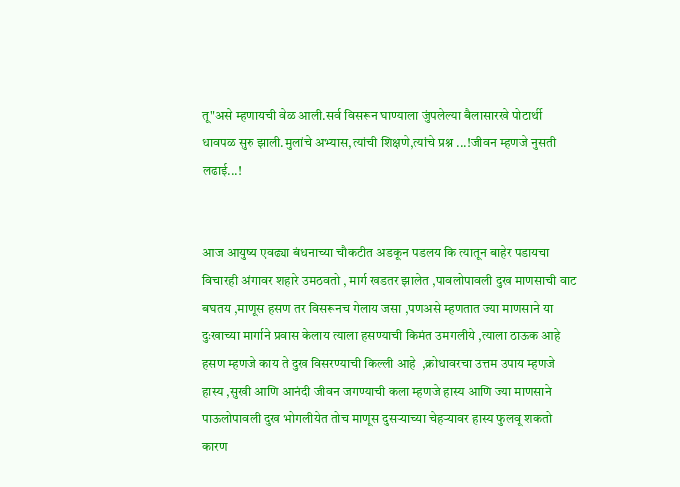तू"असे म्हणायची वेळ आली.सर्व विसरून घाण्याला जुंपलेल्या बैलासारखे पोटार्थी धावपळ सुरु झाली.मुलांचे अभ्यास,त्यांची शिक्षणे,त्यांचे प्रश्न ...!जीवन म्हणजे नुसती लढाई...!


आज आयुष्य एवढ्या बंधनाच्या चौकटीत अडकून पडलय कि त्यातून बाहेर पडायचा विचारही अंगावर शहारे उमठवतो , मार्ग खडतर झालेत ,पावलोपावली दुख माणसाची वाट बघतय ,माणूस हसण तर विसरूनच गेलाय जसा ,पणअसे म्हणतात ज्या माणसाने या दुःखाच्या मार्गाने प्रवास केलाय त्याला हसण्याची किमंत उमगलीये ,त्याला ठाऊक आहे हसण म्हणजे काय ते दुख विसरण्याची किल्ली आहे  ,क्रोधावरचा उत्तम उपाय म्हणजे हास्य ,सुखी आणि आनंदी जीवन जगण्याची कला म्हणजे हास्य आणि ज्या माणसाने पाऊलोपावली दुख भोगलीयेत तोच माणूस दुसऱ्याच्या चेहऱ्यावर हास्य फुलवू शकतो कारण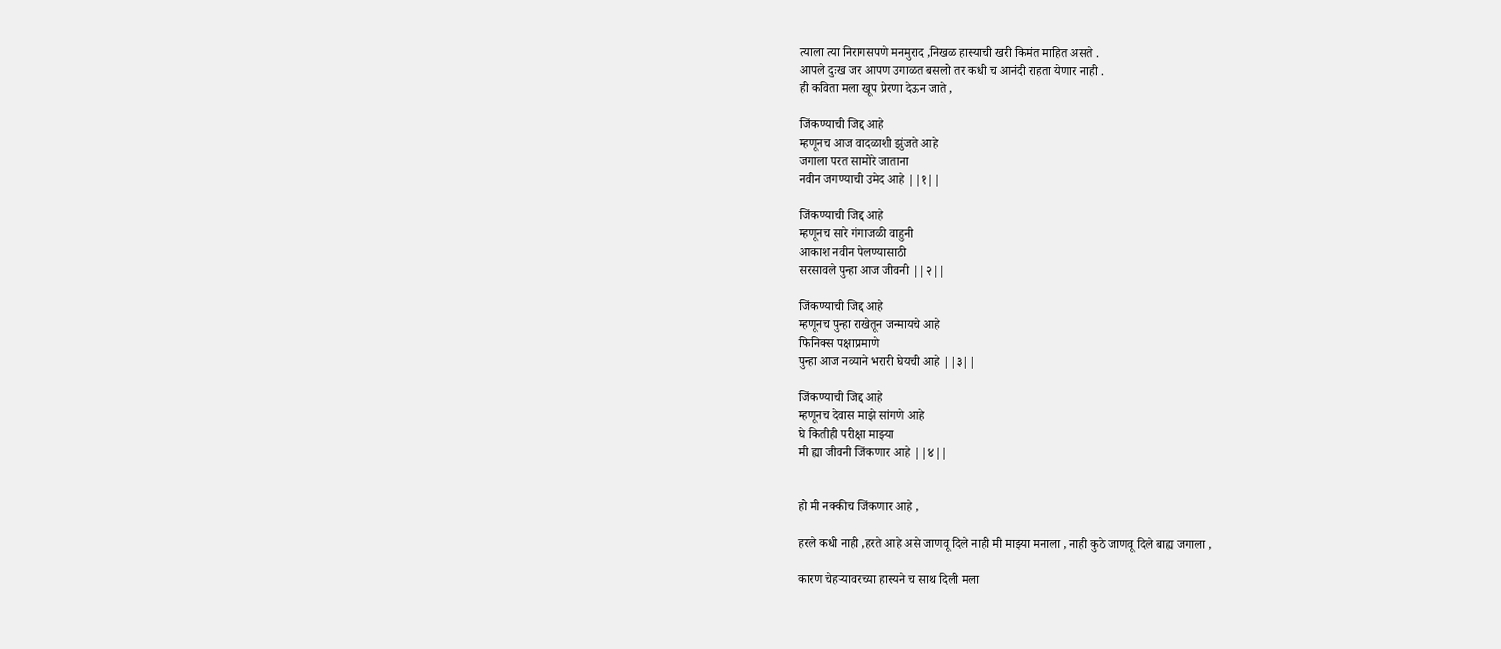त्याला त्या निरागसपणे मनमुराद ,निखळ हास्याची खरी किमंत माहित असते .
आपले दुःख जर आपण उगाळत बसलो तर कधी च आनंदी राहता येणार नाही .
ही कविता मला खूप प्रेरणा देऊन जाते ,

जिंकण्याची जिद्द आहे
म्हणूनच आज वादळाशी झुंजते आहे
जगाला परत सामोरे जाताना
नवीन जगण्याची उमेद आहे ||१||

जिंकण्याची जिद्द आहे
म्हणूनच सारे गंगाजळी वाहुनी
आकाश नवीन पेलण्यासाठी
सरसावले पुन्हा आज जीवनी ||२||

जिंकण्याची जिद्द आहे
म्हणूनच पुन्हा राखेतून जन्मायचे आहे
फिनिक्स पक्षाप्रमाणे
पुन्हा आज नव्याने भरारी घेयची आहे ||३||

जिंकण्याची जिद्द आहे
म्हणूनच देवास माझे सांगणे आहे
घे कितीही परीक्षा माझ्या
मी ह्या जीवनी जिंकणार आहे ||४||


हो मी नक्कीच जिंकणार आहे ,

हरले कधी नाही ,हरते आहे असे जाणवू दिले नाही मी माझ्या मनाला , नाही कुठे जाणवू दिले बाह्य जगाला ,

कारण चेहऱ्यावरच्या हास्यने च साथ दिली मला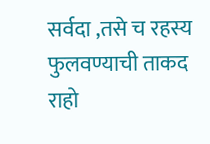सर्वदा ,तसे च रहस्य फुलवण्याची ताकद राहो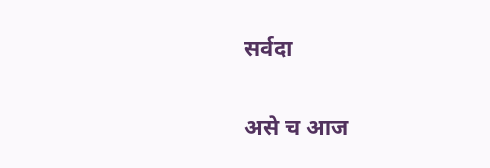सर्वदा

असे च आज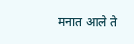मनात आले ते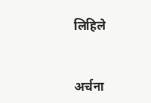लिहिले


अर्चना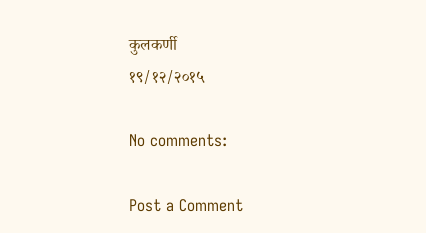कुलकर्णी
१९/१२/२०१५

No comments:

Post a Comment